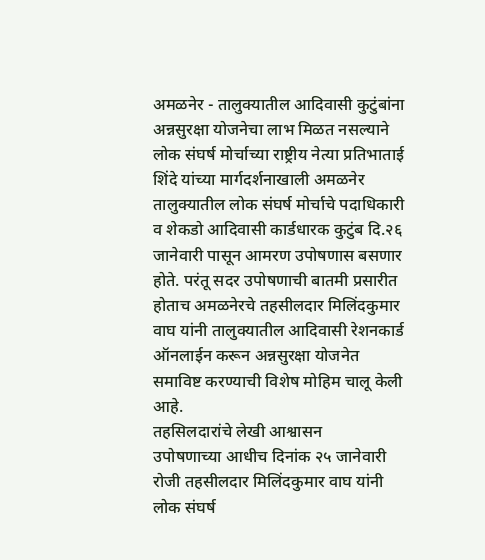अमळनेर - तालुक्यातील आदिवासी कुटुंबांना अन्नसुरक्षा योजनेचा लाभ मिळत नसल्याने लोक संघर्ष मोर्चाच्या राष्ट्रीय नेत्या प्रतिभाताई शिंदे यांच्या मार्गदर्शनाखाली अमळनेर तालुक्यातील लोक संघर्ष मोर्चाचे पदाधिकारी व शेकडो आदिवासी कार्डधारक कुटुंब दि.२६ जानेवारी पासून आमरण उपोषणास बसणार होते. परंतू सदर उपोषणाची बातमी प्रसारीत होताच अमळनेरचे तहसीलदार मिलिंदकुमार वाघ यांनी तालुक्यातील आदिवासी रेशनकार्ड ऑनलाईन करून अन्नसुरक्षा योजनेत समाविष्ट करण्याची विशेष मोहिम चालू केली आहे.
तहसिलदारांचे लेखी आश्वासन
उपोषणाच्या आधीच दिनांक २५ जानेवारी रोजी तहसीलदार मिलिंदकुमार वाघ यांनी लोक संघर्ष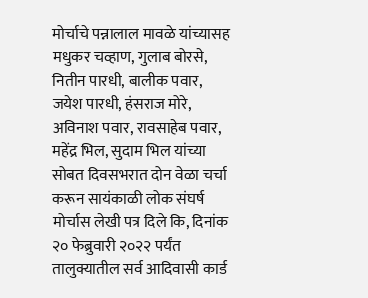मोर्चाचे पन्नालाल मावळे यांच्यासह मधुकर चव्हाण, गुलाब बोरसे, नितीन पारधी, बालीक पवार, जयेश पारधी, हंसराज मोरे, अविनाश पवार, रावसाहेब पवार, महेंद्र भिल, सुदाम भिल यांच्या सोबत दिवसभरात दोन वेळा चर्चा करून सायंकाळी लोक संघर्ष मोर्चास लेखी पत्र दिले कि, दिनांक २० फेब्रुवारी २०२२ पर्यंत तालुक्यातील सर्व आदिवासी कार्ड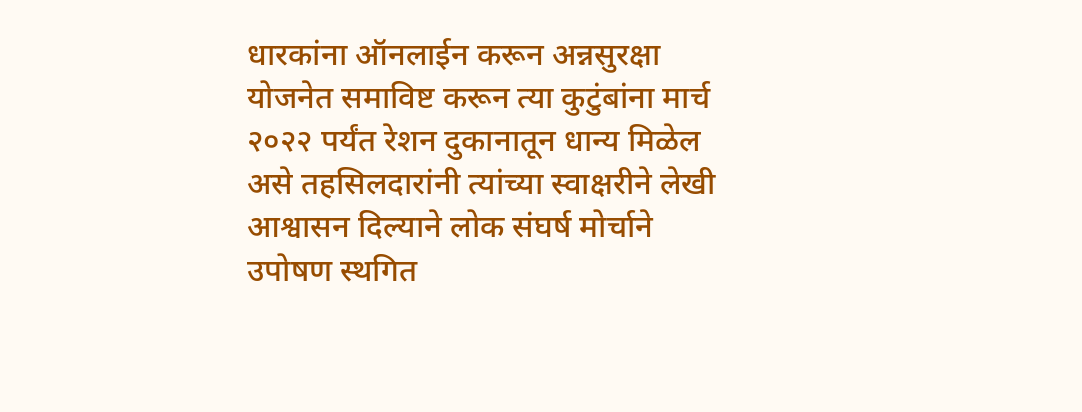धारकांना ऑनलाईन करून अन्नसुरक्षा योजनेत समाविष्ट करून त्या कुटुंबांना मार्च २०२२ पर्यंत रेशन दुकानातून धान्य मिळेल असे तहसिलदारांनी त्यांच्या स्वाक्षरीने लेखी आश्वासन दिल्याने लोक संघर्ष मोर्चाने उपोषण स्थगित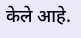केले आहे.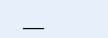___